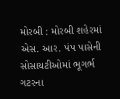મોરબી : મોરબી શહેરમાં એસ. આર. પંપ પાસેની સોસાયટીઓમાં ભૂગર્ભ ગટરના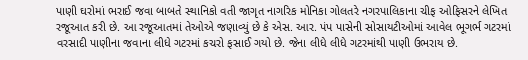પાણી ઘરોમાં ભરાઈ જવા બાબતે સ્થાનિકો વતી જાગૃત નાગરિક મોનિકા ગોલતરે નગરપાલિકાના ચીફ ઓફિસરને લેખિત રજૂઆત કરી છે. આ રજૂઆતમાં તેઓએ જણાવ્યું છે કે એસ. આર. પંપ પાસેની સોસાયટીઓમાં આવેલ ભૂગર્ભ ગટરમાં વરસાદી પાણીના જવાના લીધે ગટરમાં કચરો ફસાઈ ગયો છે. જેના લીધે લીધે ગટરમાંથી પાણી ઉભરાય છે.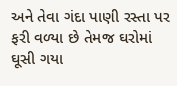અને તેવા ગંદા પાણી રસ્તા પર ફરી વળ્યા છે તેમજ ઘરોમાં ઘૂસી ગયા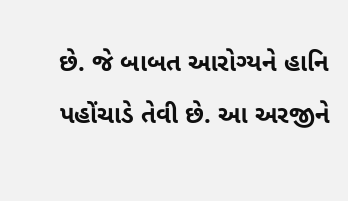છે. જે બાબત આરોગ્યને હાનિ પહોંચાડે તેવી છે. આ અરજીને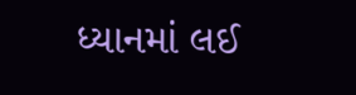ધ્યાનમાં લઈ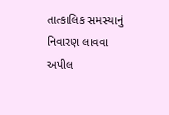તાત્કાલિક સમસ્યાનું નિવારણ લાવવા અપીલ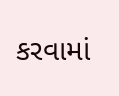કરવામાં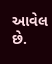આવેલ છે.